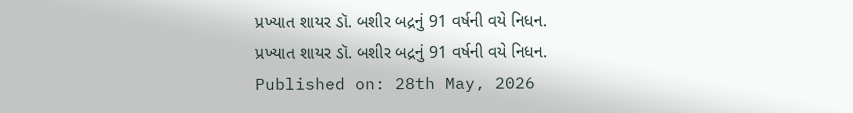પ્રખ્યાત શાયર ડૉ. બશીર બદ્રનું 91 વર્ષની વયે નિધન.
પ્રખ્યાત શાયર ડૉ. બશીર બદ્રનું 91 વર્ષની વયે નિધન.
Published on: 28th May, 2026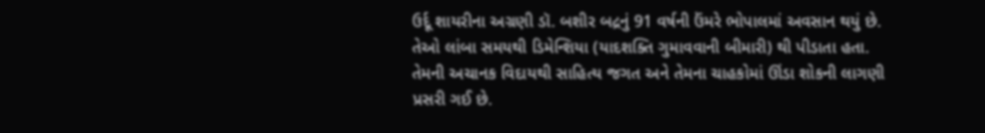ઉર્દૂ શાયરીના અગ્રણી ડૉ. બશીર બદ્રનું 91 વર્ષની ઉંમરે ભોપાલમાં અવસાન થયું છે. તેઓ લાંબા સમયથી ડિમેન્શિયા (યાદશક્તિ ગુમાવવાની બીમારી) થી પીડાતા હતા. તેમની અચાનક વિદાયથી સાહિત્ય જગત અને તેમના ચાહકોમાં ઊંડા શોકની લાગણી પ્રસરી ગઈ છે.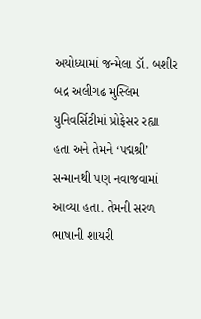અયોધ્યામાં જન્મેલા ડૉ. બશીર બદ્ર અલીગઢ મુસ્લિમ યુનિવર્સિટીમાં પ્રોફેસર રહ્યા હતા અને તેમને ‘પદ્મશ્રી’ સન્માનથી પણ નવાજવામાં આવ્યા હતા. તેમની સરળ ભાષાની શાયરી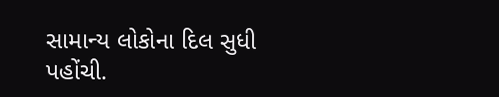સામાન્ય લોકોના દિલ સુધી પહોંચી.